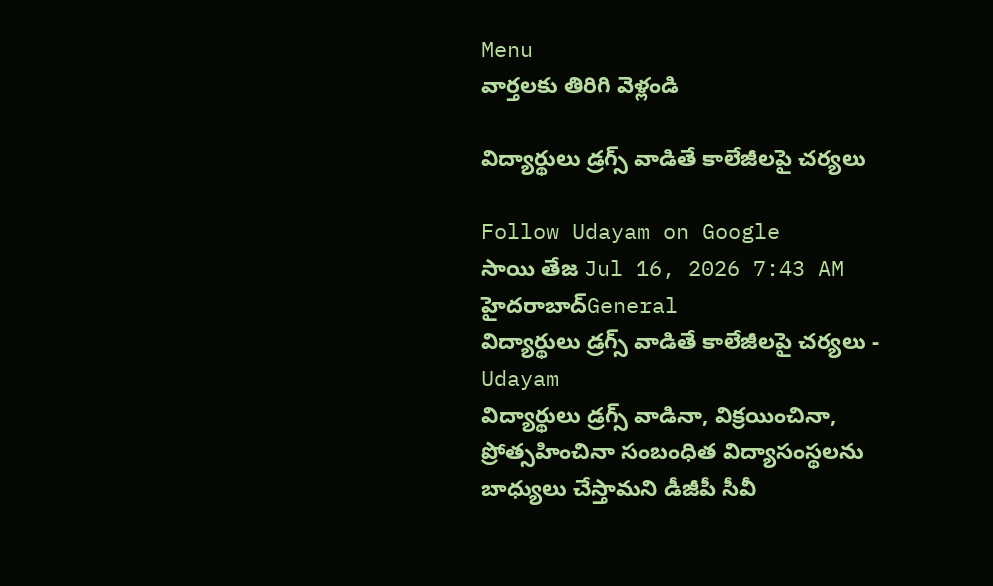Menu
వార్తలకు తిరిగి వెళ్లండి

విద్యార్థులు డ్రగ్స్ వాడితే కాలేజీలపై చర్యలు

Follow Udayam on Google
సాయి తేజ Jul 16, 2026 7:43 AM హైదరాబాద్General
విద్యార్థులు డ్రగ్స్ వాడితే కాలేజీలపై చర్యలు - Udayam
విద్యార్థులు డ్రగ్స్ వాడినా, విక్రయించినా, ప్రోత్సహించినా సంబంధిత విద్యాసంస్థలను బాధ్యులు చేస్తామని డీజీపీ సీవీ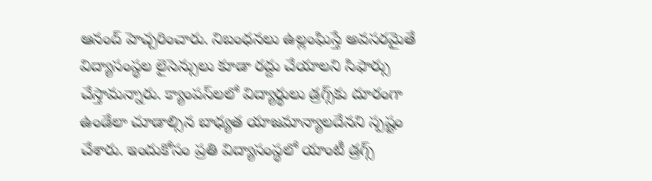ఆనంద్ హెచ్చరించారు. నిబంధనలు ఉల్లంఘిస్తే అవసరమైతే విద్యాసంస్థల లైసెన్సులు కూడా రద్దు చేయాలని సిఫార్సు చేస్తామన్నారు. క్యాంపస్‌లలో విద్యార్థులు డ్రగ్స్‌కు దూరంగా ఉండేలా చూడాల్సిన బాధ్యత యాజమాన్యాలదేనని స్పష్టం చేశారు. ఇందుకోసం ప్రతి విద్యాసంస్థలో యాంటీ డ్రగ్స్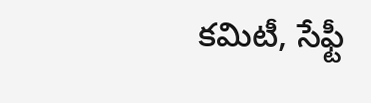కమిటీ, సేఫ్టీ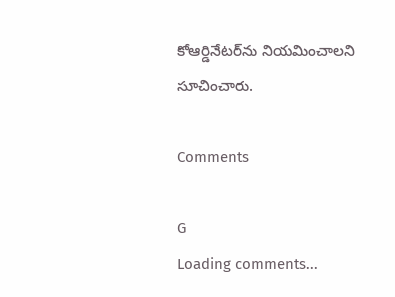కోఆర్డినేటర్‌ను నియమించాలని సూచించారు.

Comments

G
Loading comments...